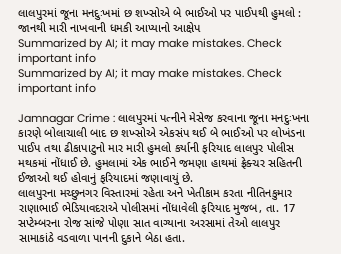લાલપુરમાં જૂના મનદુઃખમાં છ શખ્સોએ બે ભાઈઓ પર પાઈપથી હુમલો : જાનથી મારી નાખવાની ધમકી આપ્યાનો આક્ષેપ
Summarized by AI; it may make mistakes. Check important info
Summarized by AI; it may make mistakes. Check important info

Jamnagar Crime : લાલપુરમાં પત્નીને મેસેજ કરવાના જૂના મનદુઃખના કારણે બોલાચાલી બાદ છ શખ્સોએ એકસંપ થઈ બે ભાઈઓ પર લોખંડના પાઈપ તથા ઢીકાપાટુનો માર મારી હુમલો કર્યાની ફરિયાદ લાલપુર પોલીસ મથકમાં નોંધાઈ છે. હુમલામાં એક ભાઈને જમણા હાથમાં ફ્રેક્ચર સહિતની ઈજાઓ થઈ હોવાનું ફરિયાદમાં જણાવાયું છે.
લાલપુરના મચ્છુનગર વિસ્તારમાં રહેતા અને ખેતીકામ કરતા નીતિનકુમાર રાણાભાઈ ભેડિયાવદરાએ પોલીસમાં નોંધાવેલી ફરિયાદ મુજબ, તા. 17 સપ્ટેમ્બરના રોજ સાંજે પોણા સાત વાગ્યાના અરસામાં તેઓ લાલપુર સામાકાંઠે વડવાળા પાનની દુકાને બેઠા હતા.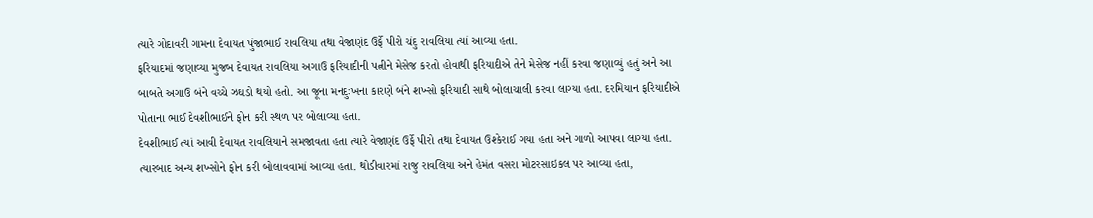ત્યારે ગોદાવરી ગામના દેવાયત પુંજાભાઈ રાવલિયા તથા વેજાણંદ ઉર્ફે પીરો ચંદુ રાવલિયા ત્યાં આવ્યા હતા.
ફરિયાદમાં જણાવ્યા મુજબ દેવાયત રાવલિયા અગાઉ ફરિયાદીની પત્નીને મેસેજ કરતો હોવાથી ફરિયાદીએ તેને મેસેજ નહીં કરવા જણાવ્યું હતું અને આ બાબતે અગાઉ બંને વચ્ચે ઝઘડો થયો હતો. આ જૂના મનદુઃખના કારણે બંને શખ્સો ફરિયાદી સાથે બોલાચાલી કરવા લાગ્યા હતા. દરમિયાન ફરિયાદીએ પોતાના ભાઈ દેવશીભાઈને ફોન કરી સ્થળ પર બોલાવ્યા હતા.
દેવશીભાઈ ત્યાં આવી દેવાયત રાવલિયાને સમજાવતા હતા ત્યારે વેજાણંદ ઉર્ફે પીરો તથા દેવાયત ઉશ્કેરાઈ ગયા હતા અને ગાળો આપવા લાગ્યા હતા. ત્યારબાદ અન્ય શખ્સોને ફોન કરી બોલાવવામાં આવ્યા હતા. થોડીવારમાં રાજુ રાવલિયા અને હેમંત વસરા મોટરસાઇકલ પર આવ્યા હતા,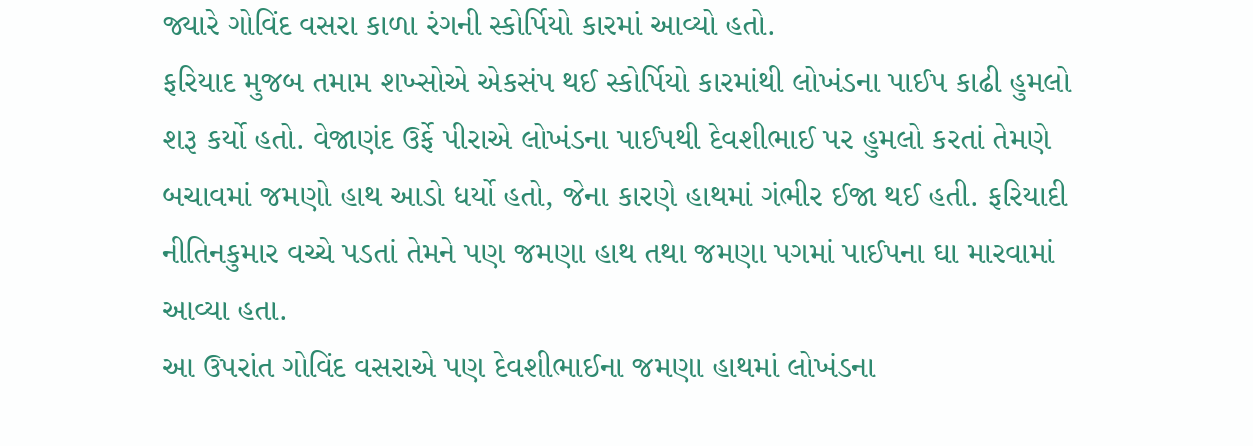જ્યારે ગોવિંદ વસરા કાળા રંગની સ્કોર્પિયો કારમાં આવ્યો હતો.
ફરિયાદ મુજબ તમામ શખ્સોએ એકસંપ થઈ સ્કોર્પિયો કારમાંથી લોખંડના પાઈપ કાઢી હુમલો શરૂ કર્યો હતો. વેજાણંદ ઉર્ફે પીરાએ લોખંડના પાઈપથી દેવશીભાઈ પર હુમલો કરતાં તેમણે બચાવમાં જમણો હાથ આડો ધર્યો હતો, જેના કારણે હાથમાં ગંભીર ઈજા થઈ હતી. ફરિયાદી નીતિનકુમાર વચ્ચે પડતાં તેમને પણ જમણા હાથ તથા જમણા પગમાં પાઈપના ઘા મારવામાં આવ્યા હતા.
આ ઉપરાંત ગોવિંદ વસરાએ પણ દેવશીભાઈના જમણા હાથમાં લોખંડના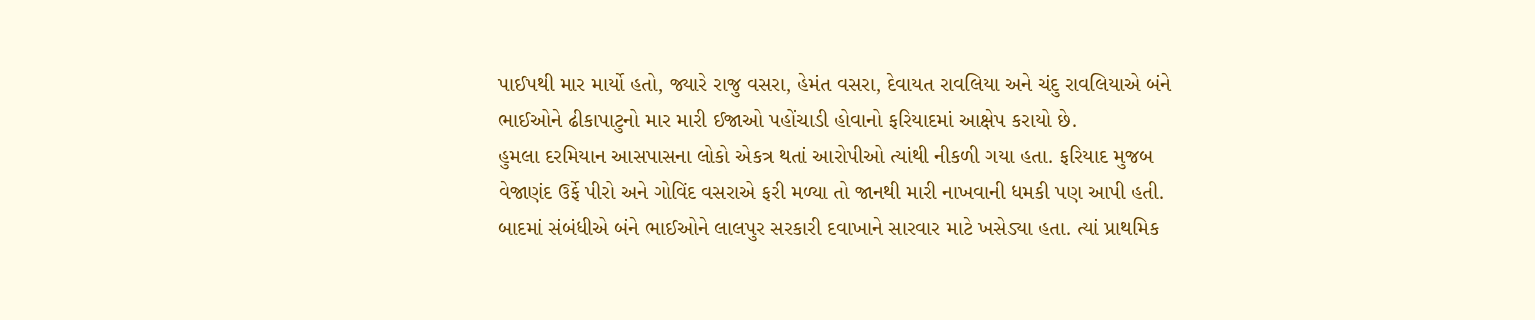પાઈપથી માર માર્યો હતો, જ્યારે રાજુ વસરા, હેમંત વસરા, દેવાયત રાવલિયા અને ચંદુ રાવલિયાએ બંને ભાઈઓને ઢીકાપાટુનો માર મારી ઈજાઓ પહોંચાડી હોવાનો ફરિયાદમાં આક્ષેપ કરાયો છે.
હુમલા દરમિયાન આસપાસના લોકો એકત્ર થતાં આરોપીઓ ત્યાંથી નીકળી ગયા હતા. ફરિયાદ મુજબ વેજાણંદ ઉર્ફે પીરો અને ગોવિંદ વસરાએ ફરી મળ્યા તો જાનથી મારી નાખવાની ધમકી પણ આપી હતી. બાદમાં સંબંધીએ બંને ભાઈઓને લાલપુર સરકારી દવાખાને સારવાર માટે ખસેડ્યા હતા. ત્યાં પ્રાથમિક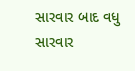સારવાર બાદ વધુ સારવાર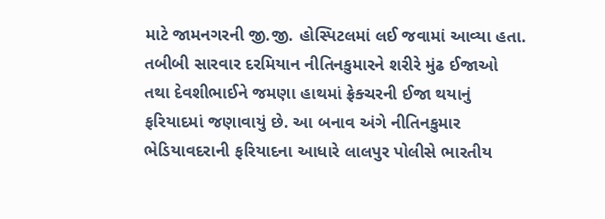માટે જામનગરની જી.જી. હોસ્પિટલમાં લઈ જવામાં આવ્યા હતા. તબીબી સારવાર દરમિયાન નીતિનકુમારને શરીરે મુંઢ ઈજાઓ તથા દેવશીભાઈને જમણા હાથમાં ફ્રેક્ચરની ઈજા થયાનું ફરિયાદમાં જણાવાયું છે. આ બનાવ અંગે નીતિનકુમાર ભેડિયાવદરાની ફરિયાદના આધારે લાલપુર પોલીસે ભારતીય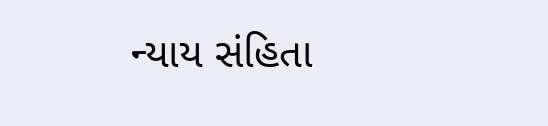ન્યાય સંહિતા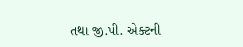તથા જી.પી. એક્ટની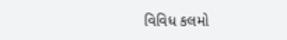વિવિધ કલમો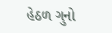હેઠળ ગુનો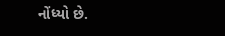નોંધ્યો છે.